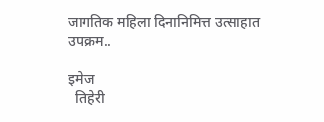जागतिक महिला दिनानिमित्त उत्साहात उपक्रम..

इमेज
  तिहेरी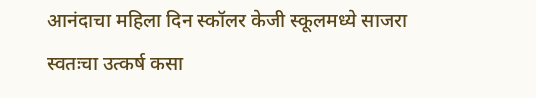आनंदाचा महिला दिन स्कॉलर केजी स्कूलमध्ये साजरा स्वतःचा उत्कर्ष कसा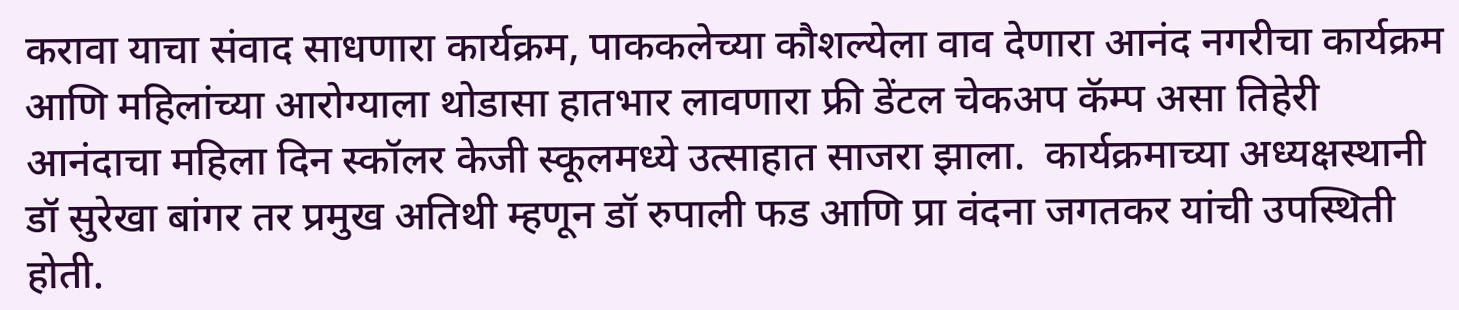करावा याचा संवाद साधणारा कार्यक्रम, पाककलेच्या कौशल्येला वाव देणारा आनंद नगरीचा कार्यक्रम आणि महिलांच्या आरोग्याला थोडासा हातभार लावणारा फ्री डेंटल चेकअप कॅम्प असा तिहेरी आनंदाचा महिला दिन स्कॉलर केजी स्कूलमध्ये उत्साहात साजरा झाला.  कार्यक्रमाच्या अध्यक्षस्थानी डॉ सुरेखा बांगर तर प्रमुख अतिथी म्हणून डॉ रुपाली फड आणि प्रा वंदना जगतकर यांची उपस्थिती होती.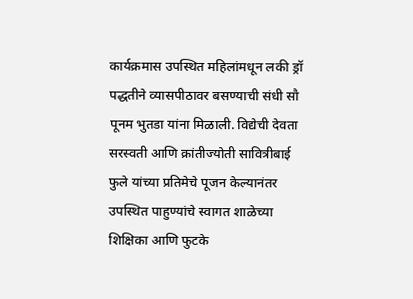कार्यक्रमास उपस्थित महिलांमधून लकी ड्रॉ पद्धतीने व्यासपीठावर बसण्याची संधी सौ पूनम भुतडा यांना मिळाली. विद्येची देवता सरस्वती आणि क्रांतीज्योती सावित्रीबाई फुले यांच्या प्रतिमेचे पूजन केल्यानंतर उपस्थित पाहुण्यांचे स्वागत शाळेच्या शिक्षिका आणि फुटके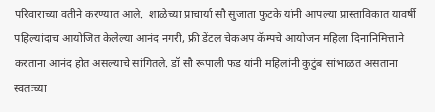परिवाराच्या वतीने करण्यात आले.  शाळेच्या प्राचार्या सौ सुजाता फुटके यांनी आपल्या प्रास्ताविकात यावर्षी पहिल्यांदाच आयोजित केलेल्या आनंद नगरी, फ्री डेंटल चेकअप कॅम्पचे आयोजन महिला दिनानिमित्ताने करताना आनंद होत असल्याचे सांगितले. डॉ सौ रूपाली फड यांनी महिलांनी कुटुंब सांभाळत असताना स्वतःच्या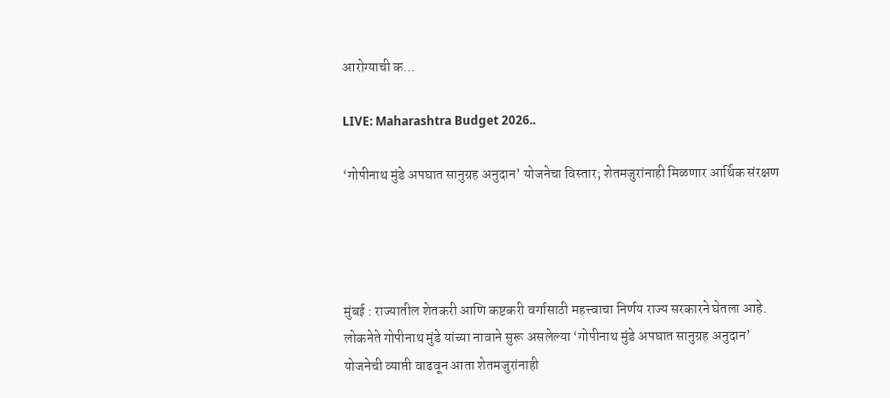आरोग्याची क...

LIVE: Maharashtra Budget 2026..

‘गोपीनाथ मुंडे अपघात सानुग्रह अनुदान’ योजनेचा विस्तार; शेतमजुरांनाही मिळणार आर्थिक संरक्षण




मुंबई : राज्यातील शेतकरी आणि कष्टकरी वर्गासाठी महत्त्वाचा निर्णय राज्य सरकारने घेतला आहे. लोकनेते गोपीनाथ मुंडे यांच्या नावाने सुरू असलेल्या ‘गोपीनाथ मुंडे अपघात सानुग्रह अनुदान’ योजनेची व्याप्ती वाढवून आता शेतमजुरांनाही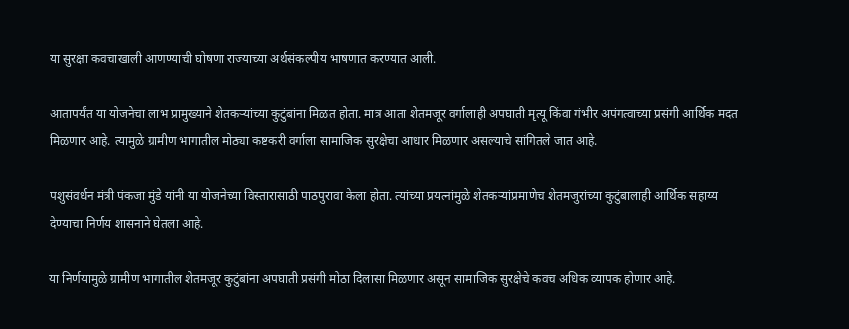या सुरक्षा कवचाखाली आणण्याची घोषणा राज्याच्या अर्थसंकल्पीय भाषणात करण्यात आली.

आतापर्यंत या योजनेचा लाभ प्रामुख्याने शेतकऱ्यांच्या कुटुंबांना मिळत होता. मात्र आता शेतमजूर वर्गालाही अपघाती मृत्यू किंवा गंभीर अपंगत्वाच्या प्रसंगी आर्थिक मदत मिळणार आहे. त्यामुळे ग्रामीण भागातील मोठ्या कष्टकरी वर्गाला सामाजिक सुरक्षेचा आधार मिळणार असल्याचे सांगितले जात आहे.

पशुसंवर्धन मंत्री पंकजा मुंडे यांनी या योजनेच्या विस्तारासाठी पाठपुरावा केला होता. त्यांच्या प्रयत्नांमुळे शेतकऱ्यांप्रमाणेच शेतमजुरांच्या कुटुंबालाही आर्थिक सहाय्य देण्याचा निर्णय शासनाने घेतला आहे.

या निर्णयामुळे ग्रामीण भागातील शेतमजूर कुटुंबांना अपघाती प्रसंगी मोठा दिलासा मिळणार असून सामाजिक सुरक्षेचे कवच अधिक व्यापक होणार आहे.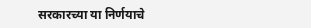सरकारच्या या निर्णयाचे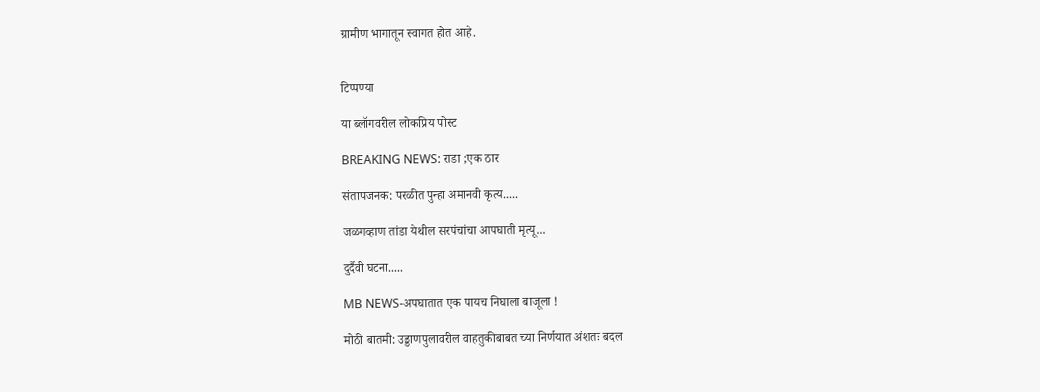ग्रामीण भागातून स्वागत होत आहे.


टिप्पण्या

या ब्लॉगवरील लोकप्रिय पोस्ट

BREAKING NEWS: राडा ;एक ठार

संतापजनक: परळीत पुन्हा अमानवी कृत्य.....

जळगव्हाण तांडा येथील सरपंचांचा आपघाती मृत्यू...

दुर्दैवी घटना.....

MB NEWS-अपघातात एक पायच निघाला बाजूला !

मोठी बातमी: उड्डाणपुलावरील वाहतुकीबाबत च्या निर्णयात अंशतः बदल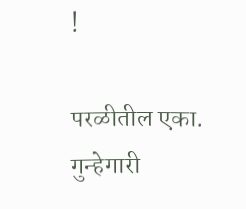!

परळीतील एका. गुन्हेगारी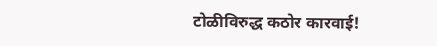टोळीविरुद्ध कठोर कारवाई!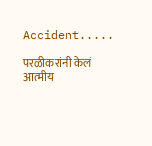Accident.....

परळीकरांनी केलं आत्मीय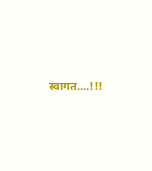स्वागत....!!!